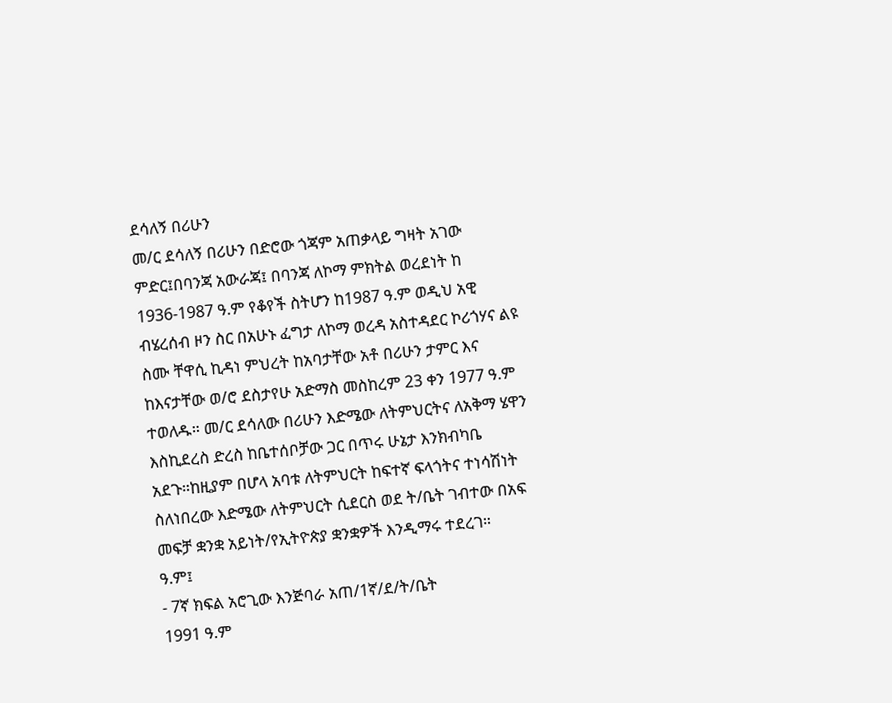ደሳለኝ በሪሁን
መ/ር ደሳለኝ በሪሁን በድሮው ጎጃም አጠቃላይ ግዛት አገው ምድር፤በባንጃ አውራጃ፤ በባንጃ ለኮማ ምክትል ወረደነት ከ 1936-1987 ዓ.ም የቆየች ስትሆን ከ1987 ዓ.ም ወዲህ አዊ ብሄረሰብ ዞን ስር በአሁኑ ፈግታ ለኮማ ወረዳ አስተዳደር ኮሪጎሃና ልዩ ስሙ ቸዋሲ ኪዳነ ምህረት ከአባታቸው አቶ በሪሁን ታምር እና ከእናታቸው ወ/ሮ ደስታየሁ አድማስ መስከረም 23 ቀን 1977 ዓ.ም ተወለዱ። መ/ር ደሳለው በሪሁን እድሜው ለትምህርትና ለአቅማ ሄዋን እስኪደረስ ድረስ ከቤተሰቦቻው ጋር በጥሩ ሁኔታ እንክብካቤ አደጉ።ከዚያም በሆላ አባቱ ለትምህርት ከፍተኛ ፍላጎትና ተነሳሽነት ስለነበረው እድሜው ለትምህርት ሲደርስ ወደ ት/ቤት ገብተው በአፍ መፍቻ ቋንቋ አይነት/የኢትዮጵያ ቋንቋዎች እንዲማሩ ተደረገ።
ዓ.ም፤
- 7ኛ ክፍል አሮጊው እንጅባራ አጠ/1ኛ/ደ/ት/ቤት
1991 ዓ.ም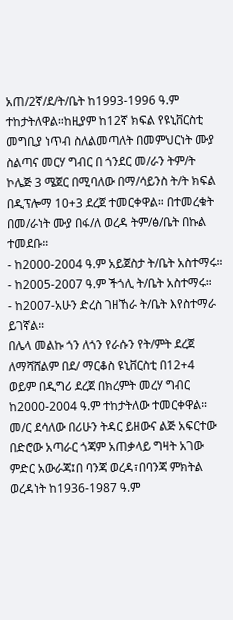አጠ/2ኛ/ደ/ት/ቤት ከ1993-1996 ዓ.ም ተከታትለዋል።ከዚያም ከ12ኛ ክፍል የዩኒቨርስቲ መግቢያ ነጥብ ስለልመጣለት በመምህርነት ሙያ ስልጣና መርሃ ግብር በ ጎንደር መ/ራን ትም/ት ኮሌጅ 3 ሜጀር በሚባለው በማ/ሳይንስ ት/ት ክፍል በዲፕሎማ 10+3 ደረጀ ተመርቀዋል። በተመረቁት በመ/ራነት ሙያ በፋ/ለ ወረዳ ትም/ፅ/ቤት በኩል
ተመደቡ።
- ከ2000-2004 ዓ.ም አይጀስታ ት/ቤት አስተማሩ።
- ከ2005-2007 ዓ.ም ችጎሊ ት/ቤት አስተማሩ።
- ከ2007-አሁን ድረስ ገዘኸራ ት/ቤት እየስተማራ ይገኛል።
በሌላ መልኩ ጎን ለጎን የራሱን የት/ምት ደረጀ ለማሻሸልም በደ/ ማርቆስ ዩኒቨርስቲ በ12+4 ወይም በዲግሪ ደረጀ በክረምት መረሃ ግብር ከ2000-2004 ዓ.ም ተከታትለው ተመርቀዋል።
መ/ር ደሳለው በሪሁን ትዳር ይዘውና ልጅ አፍርተው በድሮው አጣራር ጎጃም አጠቃላይ ግዛት አገው ምድር አውራጃ፤በ ባንጃ ወረዳ፣በባንጃ ምክትል ወረዳነት ከ1936-1987 ዓ.ም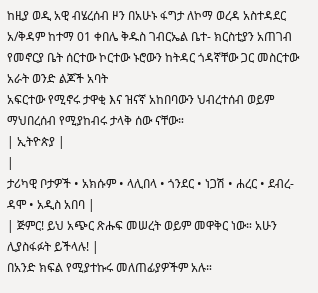ከዚያ ወዲ አዊ ብሄረሰብ ዞን በአሁኑ ፋግታ ለኮማ ወረዳ አስተዳደር አ/ቅዳም ከተማ 01 ቀበሌ ቅዱስ ገብርኤል ቤተ- ክርስቲያን አጠገብ የመኖርያ ቤት ሰርተው ኮርተው ኑሮውን ከትዳር ጎዳኛቸው ጋር መስርተው አራት ወንድ ልጆች አባት
አፍርተው የሚኖሩ ታዋቂ እና ዝናኛ አከበባውን ህብረተሰብ ወይም ማህበረሰብ የሚያከብሩ ታላቅ ሰው ናቸው።
| ኢትዮጵያ |
|
ታሪካዊ ቦታዎች • አክሱም • ላሊበላ • ጎንደር • ነጋሽ • ሐረር • ደብረ-ዳሞ • አዲስ አበባ |
| ጅምር! ይህ አጭር ጽሑፍ መሠረት ወይም መዋቅር ነው። አሁን ሊያስፋፉት ይችላሉ! |
በአንድ ክፍል የሚያተኩሩ መለጠፊያዎችም አሉ።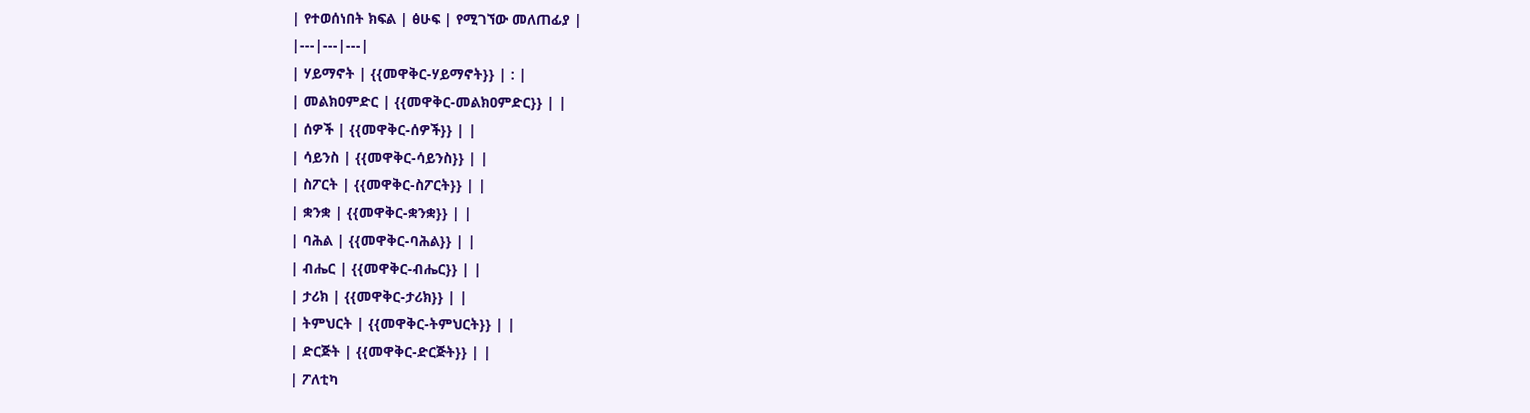| የተወሰነበት ክፍል | ፅሁፍ | የሚገኘው መለጠፊያ |
|---|---|---|
| ሃይማኖት | {{መዋቅር-ሃይማኖት}} | : |
| መልክዐምድር | {{መዋቅር-መልክዐምድር}} | |
| ሰዎች | {{መዋቅር-ሰዎች}} | |
| ሳይንስ | {{መዋቅር-ሳይንስ}} | |
| ስፖርት | {{መዋቅር-ስፖርት}} | |
| ቋንቋ | {{መዋቅር-ቋንቋ}} | |
| ባሕል | {{መዋቅር-ባሕል}} | |
| ብሔር | {{መዋቅር-ብሔር}} | |
| ታሪክ | {{መዋቅር-ታሪክ}} | |
| ትምህርት | {{መዋቅር-ትምህርት}} | |
| ድርጅት | {{መዋቅር-ድርጅት}} | |
| ፖለቲካ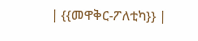| {{መዋቅር-ፖለቲካ}} |